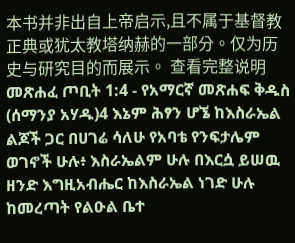本书并非出自上帝启示,且不属于基督教正典或犹太教塔纳赫的一部分。仅为历史与研究目的而展示。 查看完整说明 መጽሐፈ ጦቢት 1:4 - የአማርኛ መጽሐፍ ቅዱስ (ሰማንያ አሃዱ)4 እኔም ሕፃን ሆኜ ከእስራኤል ልጆች ጋር በሀገሬ ሳለሁ የአባቴ የንፍታሌም ወገኖች ሁሉ፥ እስራኤልም ሁሉ በእርሷ ይሠዉ ዘንድ እግዚአብሔር ከእስራኤል ነገድ ሁሉ ከመረጣት የልዑል ቤተ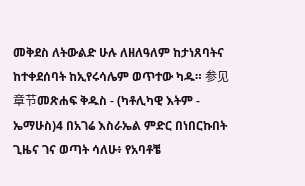መቅደስ ለትውልድ ሁሉ ለዘለዓለም ከታነጸባትና ከተቀደሰባት ከኢየሩሳሌም ወጥተው ካዱ። 参见章节መጽሐፍ ቅዱስ - (ካቶሊካዊ እትም - ኤማሁስ)4 በአገሬ እስራኤል ምድር በነበርኩበት ጊዜና ገና ወጣት ሳለሁ፥ የአባቶቼ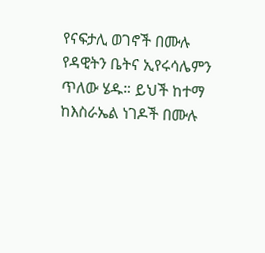የናፍታሊ ወገኖች በሙሉ የዳዊትን ቤትና ኢየሩሳሌምን ጥለው ሄዱ። ይህች ከተማ ከእስራኤል ነገዶች በሙሉ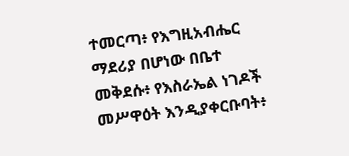ተመርጣ፥ የእግዚአብሔር ማደሪያ በሆነው በቤተ መቅደሱ፥ የእስራኤል ነገዶች መሥዋዕት እንዲያቀርቡባት፥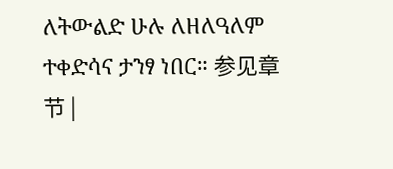ለትውልድ ሁሉ ለዘለዓለም ተቀድሳና ታንፃ ነበር። 参见章节 |